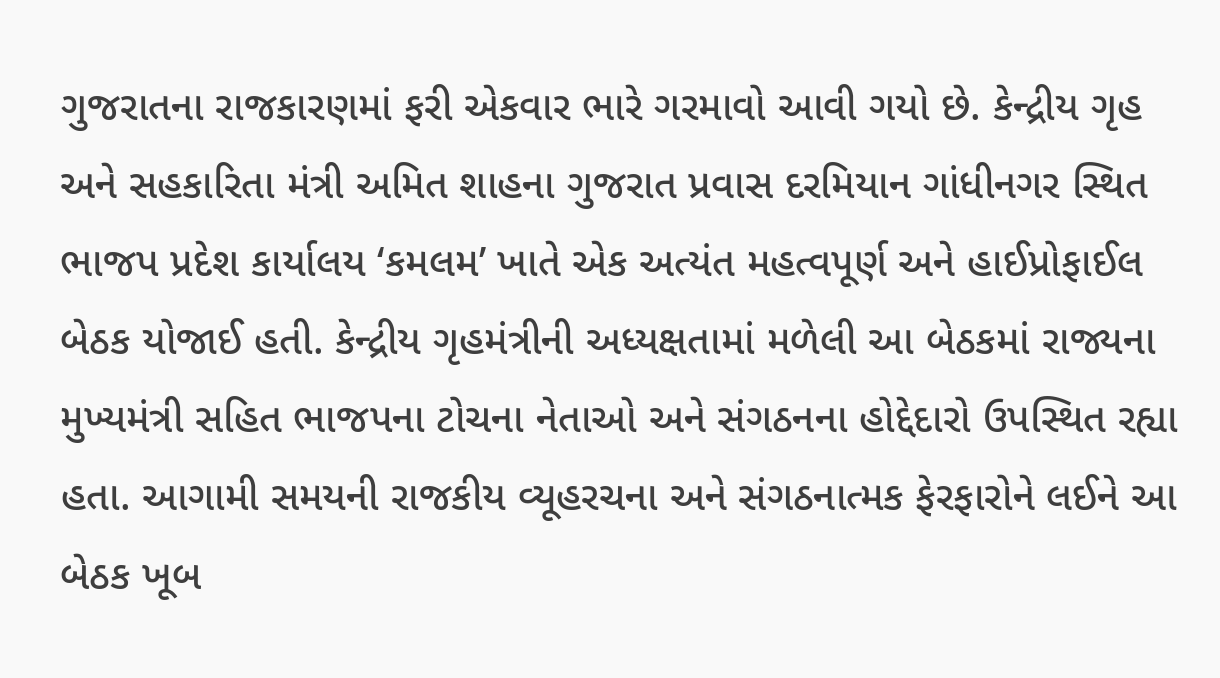ગુજરાતના રાજકારણમાં ફરી એકવાર ભારે ગરમાવો આવી ગયો છે. કેન્દ્રીય ગૃહ અને સહકારિતા મંત્રી અમિત શાહના ગુજરાત પ્રવાસ દરમિયાન ગાંધીનગર સ્થિત ભાજપ પ્રદેશ કાર્યાલય ‘કમલમ’ ખાતે એક અત્યંત મહત્વપૂર્ણ અને હાઈપ્રોફાઈલ બેઠક યોજાઈ હતી. કેન્દ્રીય ગૃહમંત્રીની અધ્યક્ષતામાં મળેલી આ બેઠકમાં રાજ્યના મુખ્યમંત્રી સહિત ભાજપના ટોચના નેતાઓ અને સંગઠનના હોદ્દેદારો ઉપસ્થિત રહ્યા હતા. આગામી સમયની રાજકીય વ્યૂહરચના અને સંગઠનાત્મક ફેરફારોને લઈને આ બેઠક ખૂબ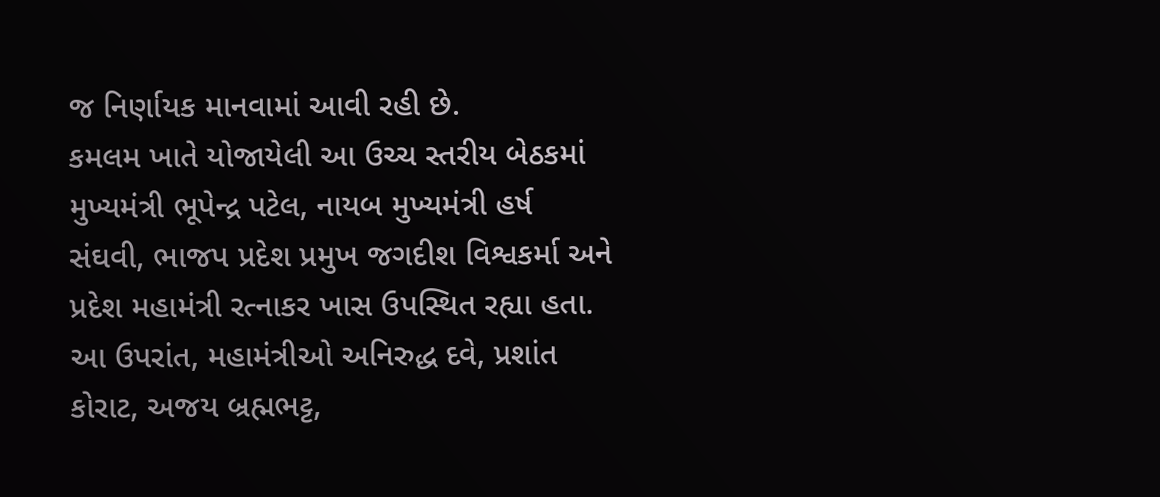જ નિર્ણાયક માનવામાં આવી રહી છે.
કમલમ ખાતે યોજાયેલી આ ઉચ્ચ સ્તરીય બેઠકમાં મુખ્યમંત્રી ભૂપેન્દ્ર પટેલ, નાયબ મુખ્યમંત્રી હર્ષ સંઘવી, ભાજપ પ્રદેશ પ્રમુખ જગદીશ વિશ્વકર્મા અને પ્રદેશ મહામંત્રી રત્નાકર ખાસ ઉપસ્થિત રહ્યા હતા. આ ઉપરાંત, મહામંત્રીઓ અનિરુદ્ધ દવે, પ્રશાંત કોરાટ, અજય બ્રહ્મભટ્ટ,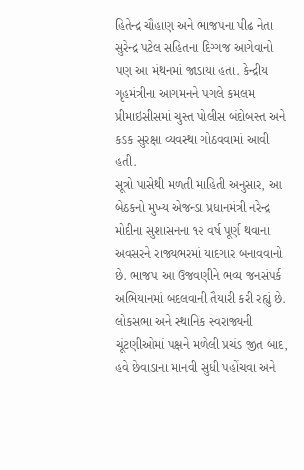હિતેન્દ્ર ચૌહાણ અને ભાજપના પીઢ નેતા સુરેન્દ્ર પટેલ સહિતના દિગ્ગજ આગેવાનો પણ આ મંથનમાં જાડાયા હતા. કેન્દ્રીય ગૃહમંત્રીના આગમનને પગલે કમલમ પ્રીમાઇસીસમાં ચુસ્ત પોલીસ બંદોબસ્ત અને કડક સુરક્ષા વ્યવસ્થા ગોઠવવામાં આવી હતી.
સૂત્રો પાસેથી મળતી માહિતી અનુસાર, આ બેઠકનો મુખ્ય એજન્ડા પ્રધાનમંત્રી નરેન્દ્ર મોદીના સુશાસનના ૧૨ વર્ષ પૂર્ણ થવાના અવસરને રાજ્યભરમાં યાદગાર બનાવવાનો છે. ભાજપ આ ઉજવણીને ભવ્ય જનસંપર્ક અભિયાનમાં બદલવાની તૈયારી કરી રહ્યું છે. લોકસભા અને સ્થાનિક સ્વરાજ્યની ચૂંટણીઓમાં પક્ષને મળેલી પ્રચંડ જીત બાદ, હવે છેવાડાના માનવી સુધી પહોંચવા અને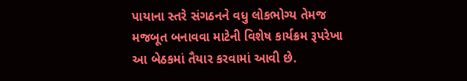પાયાના સ્તરે સંગઠનને વધુ લોકભોગ્ય તેમજ મજબૂત બનાવવા માટેની વિશેષ કાર્યક્રમ રૂપરેખા આ બેઠકમાં તૈયાર કરવામાં આવી છે.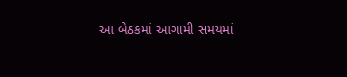આ બેઠકમાં આગામી સમયમાં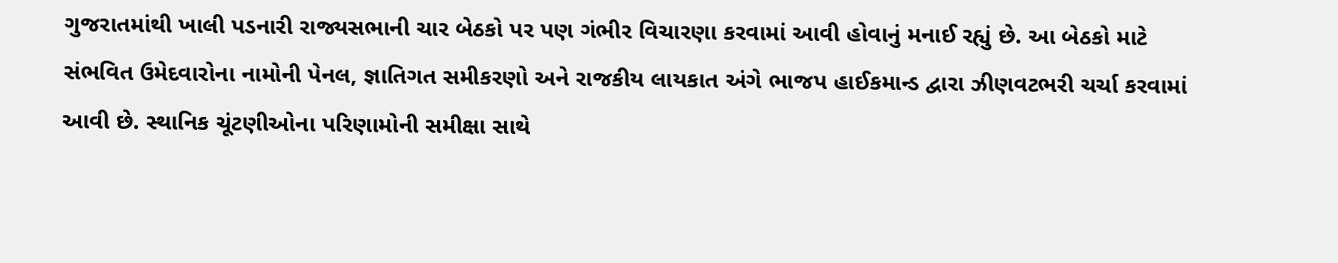ગુજરાતમાંથી ખાલી પડનારી રાજ્યસભાની ચાર બેઠકો પર પણ ગંભીર વિચારણા કરવામાં આવી હોવાનું મનાઈ રહ્યું છે. આ બેઠકો માટે સંભવિત ઉમેદવારોના નામોની પેનલ, જ્ઞાતિગત સમીકરણો અને રાજકીય લાયકાત અંગે ભાજપ હાઈકમાન્ડ દ્વારા ઝીણવટભરી ચર્ચા કરવામાં આવી છે. સ્થાનિક ચૂંટણીઓના પરિણામોની સમીક્ષા સાથે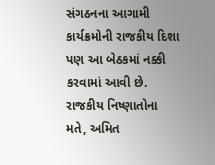સંગઠનના આગામી કાર્યક્રમોની રાજકીય દિશા પણ આ બેઠકમાં નક્કી કરવામાં આવી છે.
રાજકીય નિષ્ણાતોના મતે, અમિત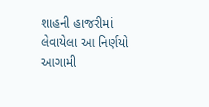શાહની હાજરીમાં લેવાયેલા આ નિર્ણયો આગામી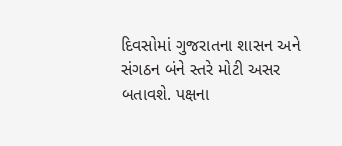દિવસોમાં ગુજરાતના શાસન અને સંગઠન બંને સ્તરે મોટી અસર બતાવશે. પક્ષના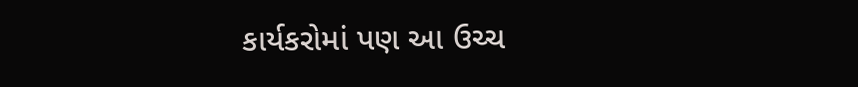કાર્યકરોમાં પણ આ ઉચ્ચ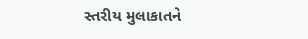સ્તરીય મુલાકાતને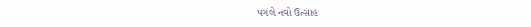પગલે નવો ઉત્સાહ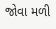જોવા મળી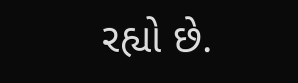રહ્યો છે.